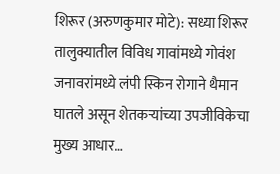शिरूर (अरुणकुमार मोटे): सध्या शिरूर तालुक्यातील विविध गावांमध्ये गोवंश जनावरांमध्ये लंपी स्किन रोगाने थैमान घातले असून शेतकऱ्यांच्या उपजीविकेचा मुख्य आधार…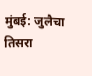मुंबई: जुलैचा तिसरा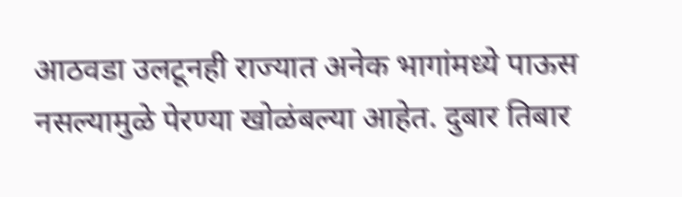आठवडा उलटूनही राज्यात अनेक भागांमध्ये पाऊस नसल्यामुळे पेरण्या खोळंबल्या आहेत. दुबार तिबार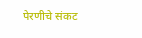पेरणीचे संकट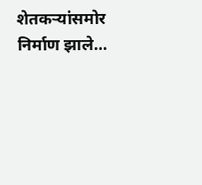शेतकऱ्यांसमोर निर्माण झाले…